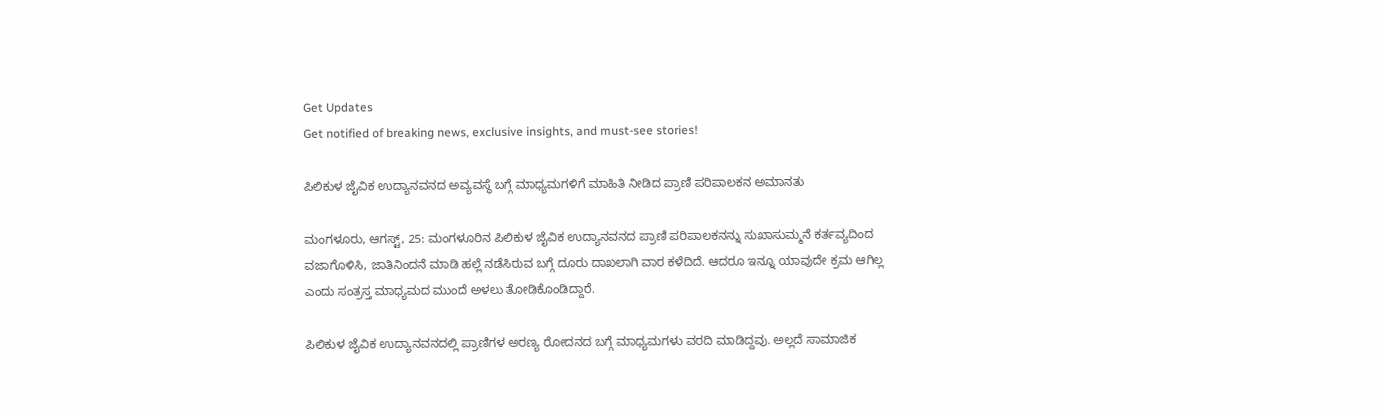Get Updates
Get notified of breaking news, exclusive insights, and must-see stories!

ಪಿಲಿಕುಳ ಜೈವಿಕ ಉದ್ಯಾನವನದ ಅವ್ಯವಸ್ಥೆ ಬಗ್ಗೆ ಮಾಧ್ಯಮಗಳಿಗೆ ಮಾಹಿತಿ ನೀಡಿದ ಪ್ರಾಣಿ ಪರಿಪಾಲಕನ ಅಮಾನತು

ಮಂಗಳೂರು, ಆಗಸ್ಟ್‌, 25: ಮಂಗಳೂರಿನ ಪಿಲಿಕುಳ ಜೈವಿಕ ಉದ್ಯಾನವನದ ಪ್ರಾಣಿ ಪರಿಪಾಲಕನನ್ನು ಸುಖಾಸುಮ್ಮನೆ ಕರ್ತವ್ಯದಿಂದ ವಜಾಗೊಳಿಸಿ, ಜಾತಿನಿಂದನೆ ಮಾಡಿ ಹಲ್ಲೆ ನಡೆಸಿರುವ ಬಗ್ಗೆ ದೂರು ದಾಖಲಾಗಿ ವಾರ ಕಳೆದಿದೆ. ಆದರೂ ಇನ್ನೂ ಯಾವುದೇ ಕ್ರಮ ಆಗಿಲ್ಲ ಎಂದು ಸಂತ್ರಸ್ತ ಮಾಧ್ಯಮದ ಮುಂದೆ ಅಳಲು ತೋಡಿಕೊಂಡಿದ್ದಾರೆ.

ಪಿಲಿಕುಳ ಜೈವಿಕ ಉದ್ಯಾನವನದಲ್ಲಿ ಪ್ರಾಣಿಗಳ ಅರಣ್ಯ ರೋದನದ ಬಗ್ಗೆ ಮಾಧ್ಯಮಗಳು ವರದಿ ಮಾಡಿದ್ದವು. ಅಲ್ಲದೆ ಸಾಮಾಜಿಕ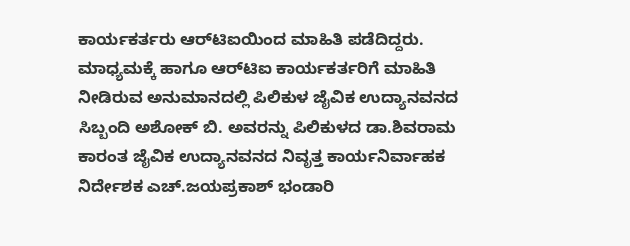ಕಾರ್ಯಕರ್ತರು ಆರ್‌ಟಿಐಯಿಂದ ಮಾಹಿತಿ ಪಡೆದಿದ್ದರು. ಮಾಧ್ಯಮಕ್ಕೆ ಹಾಗೂ ಆರ್‌ಟಿಐ ಕಾರ್ಯಕರ್ತರಿಗೆ ಮಾಹಿತಿ ನೀಡಿರುವ ಅನುಮಾನದಲ್ಲಿ ಪಿಲಿಕುಳ ಜೈವಿಕ ಉದ್ಯಾನವನದ ಸಿಬ್ಬಂದಿ ಅಶೋಕ್ ಬಿ. ಅವರನ್ನು ಪಿಲಿಕುಳದ ಡಾ.ಶಿವರಾಮ ಕಾರಂತ ಜೈವಿಕ ಉದ್ಯಾನವನದ ನಿವೃತ್ತ ಕಾರ್ಯನಿರ್ವಾಹಕ ನಿರ್ದೇಶಕ ಎಚ್.ಜಯಪ್ರಕಾಶ್ ಭಂಡಾರಿ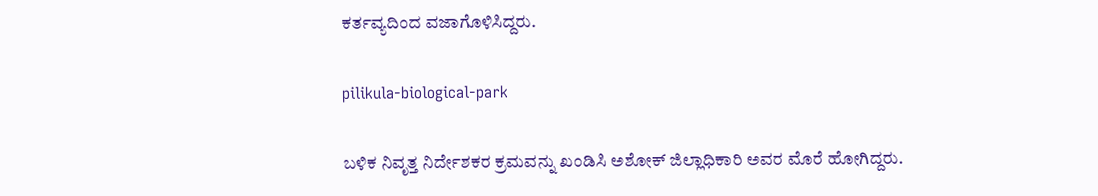ಕರ್ತವ್ಯದಿಂದ ವಜಾಗೊಳಿಸಿದ್ದರು.

pilikula-biological-park

ಬಳಿಕ ನಿವೃತ್ತ ನಿರ್ದೇಶಕರ ಕ್ರಮವನ್ನು ಖಂಡಿಸಿ ಅಶೋಕ್ ಜಿಲ್ಲಾಧಿಕಾರಿ ಅವರ ಮೊರೆ ಹೋಗಿದ್ದರು.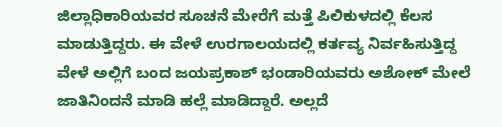ಜಿಲ್ಲಾಧಿಕಾರಿಯವರ ಸೂಚನೆ ಮೇರೆಗೆ ಮತ್ತೆ ಪಿಲಿಕುಳದಲ್ಲಿ ಕೆಲಸ ಮಾಡುತ್ತಿದ್ದರು. ಈ ವೇಳೆ ಉರಗಾಲಯದಲ್ಲಿ ಕರ್ತವ್ಯ ನಿರ್ವಹಿಸುತ್ತಿದ್ದ ವೇಳೆ ಅಲ್ಲಿಗೆ ಬಂದ ಜಯಪ್ರಕಾಶ್ ಭಂಡಾರಿಯವರು ಅಶೋಕ್ ಮೇಲೆ ಜಾತಿನಿಂದನೆ ಮಾಡಿ ಹಲ್ಲೆ ಮಾಡಿದ್ದಾರೆ. ಅಲ್ಲದೆ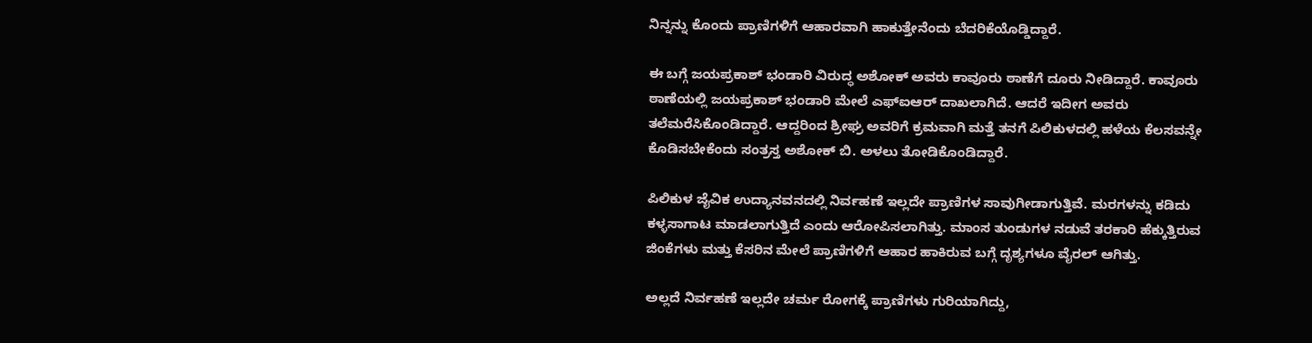ನಿನ್ನನ್ನು ಕೊಂದು ಪ್ರಾಣಿಗಳಿಗೆ ಆಹಾರವಾಗಿ ಹಾಕುತ್ತೇನೆಂದು ಬೆದರಿಕೆಯೊಡ್ಡಿದ್ದಾರೆ.

ಈ ಬಗ್ಗೆ ಜಯಪ್ರಕಾಶ್ ಭಂಡಾರಿ ವಿರುದ್ಧ ಅಶೋಕ್ ಅವರು ಕಾವೂರು ಠಾಣೆಗೆ ದೂರು ನೀಡಿದ್ದಾರೆ. ಕಾವೂರು ಠಾಣೆಯಲ್ಲಿ ಜಯಪ್ರಕಾಶ್ ಭಂಡಾರಿ ಮೇಲೆ ಎಫ್ಐಆರ್ ದಾಖಲಾಗಿದೆ. ಆದರೆ ಇದೀಗ ಅವರು ತಲೆಮರೆಸಿಕೊಂಡಿದ್ದಾರೆ. ಆದ್ದರಿಂದ ಶ್ರೀಘ್ರ ಅವರಿಗೆ ಕ್ರಮವಾಗಿ ಮತ್ತೆ ತನಗೆ ಪಿಲಿಕುಳದಲ್ಲಿ ಹಳೆಯ ಕೆಲಸವನ್ನೇ ಕೊಡಿಸಬೇಕೆಂದು ಸಂತ್ರಸ್ತ ಅಶೋಕ್ ಬಿ. ಅಳಲು ತೋಡಿಕೊಂಡಿದ್ದಾರೆ.

ಪಿಲಿಕುಳ ಜೈವಿಕ ಉದ್ಯಾನವನದಲ್ಲಿ ನಿರ್ವಹಣೆ ಇಲ್ಲದೇ ಪ್ರಾಣಿಗಳ ಸಾವುಗೀಡಾಗುತ್ತಿವೆ. ಮರಗಳನ್ನು ಕಡಿದು ಕಳ್ಳಸಾಗಾಟ ಮಾಡಲಾಗುತ್ತಿದೆ ಎಂದು ಆರೋಪಿಸಲಾಗಿತ್ತು. ಮಾಂಸ ತುಂಡುಗಳ ನಡುವೆ ತರಕಾರಿ ಹೆಕ್ಕುತ್ತಿರುವ ಜಿಂಕೆಗಳು ಮತ್ತು ಕೆಸರಿನ ಮೇಲೆ ಪ್ರಾಣಿಗಳಿಗೆ ಆಹಾರ ಹಾಕಿರುವ ಬಗ್ಗೆ ದೃಶ್ಯಗಳೂ ವೈರಲ್ ಆಗಿತ್ತು.

ಅಲ್ಲದೆ ನಿರ್ವಹಣೆ ಇಲ್ಲದೇ ಚರ್ಮ ರೋಗಕ್ಕೆ ಪ್ರಾಣಿಗಳು ಗುರಿಯಾಗಿದ್ದು,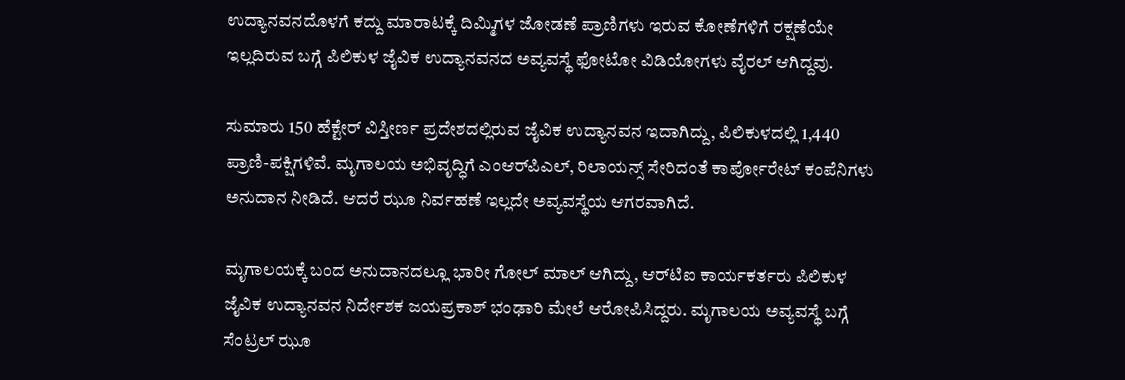ಉದ್ಯಾನವನದೊಳಗೆ ಕದ್ದು ಮಾರಾಟಕ್ಕೆ ದಿಮ್ಮಿಗಳ ಜೋಡಣೆ ಪ್ರಾಣಿಗಳು ಇರುವ ಕೋಣೆಗಳಿಗೆ ರಕ್ಷಣೆಯೇ ಇಲ್ಲದಿರುವ ಬಗ್ಗೆ ಪಿಲಿಕುಳ ಜೈವಿಕ ಉದ್ಯಾನವನದ ಅವ್ಯವಸ್ಥೆ ಫೋಟೋ ವಿಡಿಯೋಗಳು ವೈರಲ್ ಆಗಿದ್ದವು.

ಸುಮಾರು 150 ಹೆಕ್ಟೇರ್‌ ವಿಸ್ತೀರ್ಣ ಪ್ರದೇಶದಲ್ಲಿರುವ ಜೈವಿಕ ಉದ್ಯಾನವನ ಇದಾಗಿದ್ದು, ಪಿಲಿಕುಳದಲ್ಲಿ 1,440 ಪ್ರಾಣಿ-ಪಕ್ಷಿಗಳಿವೆ. ಮೃಗಾಲಯ ಅಭಿವೃದ್ಧಿಗೆ ಎಂಆರ್‌ಪಿಎಲ್, ರಿಲಾಯನ್ಸ್ ಸೇರಿದಂತೆ ಕಾರ್ಪೋರೇಟ್ ಕಂಪೆನಿಗಳು ಅನುದಾನ ನೀಡಿದೆ. ಆದರೆ ಝೂ ನಿರ್ವಹಣೆ ಇಲ್ಲದೇ ಅವ್ಯವಸ್ಥೆಯ ಆಗರವಾಗಿದೆ.

ಮೃಗಾಲಯಕ್ಕೆ ಬಂದ ಅನುದಾನದಲ್ಲೂ ಭಾರೀ ಗೋಲ್ ಮಾಲ್ ಆಗಿದ್ದು, ಆರ್‌ಟಿಐ ಕಾರ್ಯಕರ್ತರು ಪಿಲಿಕುಳ ಜೈವಿಕ ಉದ್ಯಾನವನ ನಿರ್ದೇಶಕ ಜಯಪ್ರಕಾಶ್ ಭಂಢಾರಿ ಮೇಲೆ ಆರೋಪಿಸಿದ್ದರು. ಮೃಗಾಲಯ ಅವ್ಯವಸ್ಥೆ ಬಗ್ಗೆ ಸೆಂಟ್ರಲ್ ಝೂ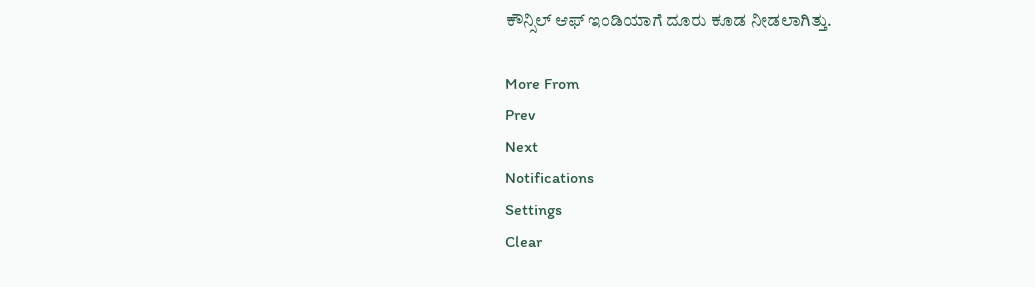ಕೌನ್ಸಿಲ್ ಆಫ್ ಇಂಡಿಯಾಗೆ ದೂರು ಕೂಡ ನೀಡಲಾಗಿತ್ತು.

More From
Prev
Next
Notifications
Settings
Clear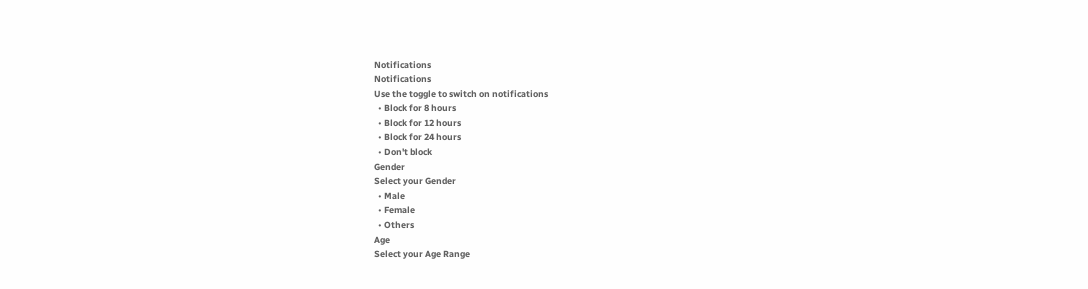Notifications
Notifications
Use the toggle to switch on notifications
  • Block for 8 hours
  • Block for 12 hours
  • Block for 24 hours
  • Don't block
Gender
Select your Gender
  • Male
  • Female
  • Others
Age
Select your Age Range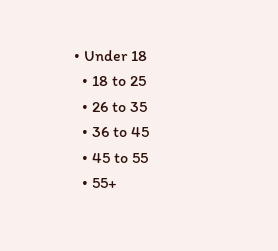• Under 18
  • 18 to 25
  • 26 to 35
  • 36 to 45
  • 45 to 55
  • 55+